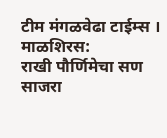टीम मंगळवेढा टाईम्स । माळशिरस:
राखी पौर्णिमेचा सण साजरा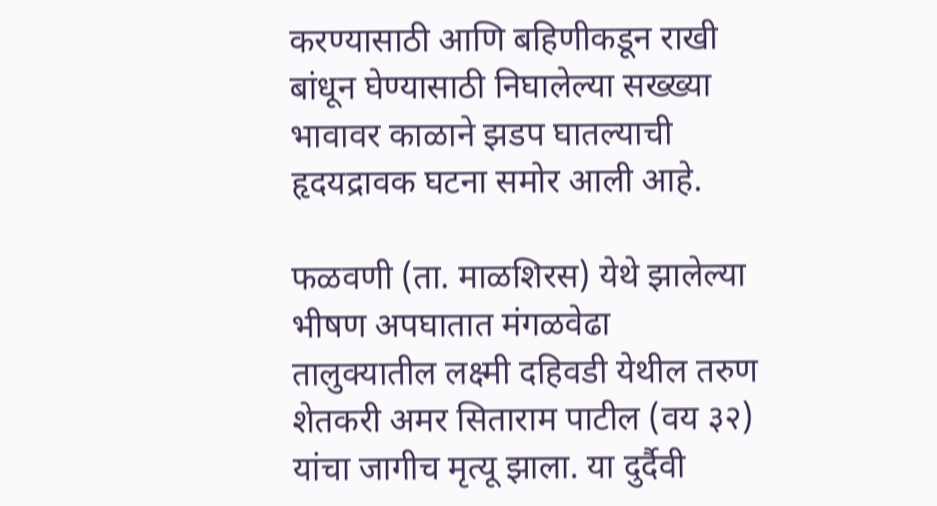करण्यासाठी आणि बहिणीकडून राखी बांधून घेण्यासाठी निघालेल्या सख्ख्या भावावर काळाने झडप घातल्याची हृदयद्रावक घटना समोर आली आहे.

फळवणी (ता. माळशिरस) येथे झालेल्या भीषण अपघातात मंगळवेढा तालुक्यातील लक्ष्मी दहिवडी येथील तरुण शेतकरी अमर सिताराम पाटील (वय ३२) यांचा जागीच मृत्यू झाला. या दुर्दैवी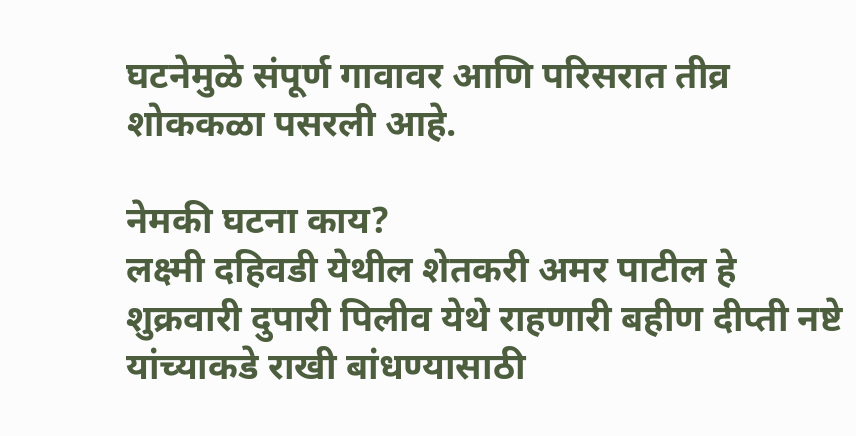घटनेमुळे संपूर्ण गावावर आणि परिसरात तीव्र शोककळा पसरली आहे.

नेमकी घटना काय?
लक्ष्मी दहिवडी येथील शेतकरी अमर पाटील हे शुक्रवारी दुपारी पिलीव येथे राहणारी बहीण दीप्ती नष्टे यांच्याकडे राखी बांधण्यासाठी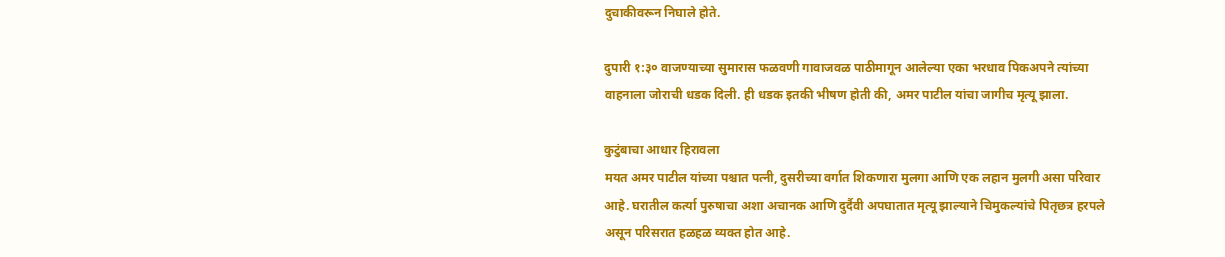दुचाकीवरून निघाले होते.

दुपारी १:३० वाजण्याच्या सुमारास फळवणी गावाजवळ पाठीमागून आलेल्या एका भरधाव पिकअपने त्यांच्या वाहनाला जोराची धडक दिली. ही धडक इतकी भीषण होती की, अमर पाटील यांचा जागीच मृत्यू झाला.

कुटुंबाचा आधार हिरावला
मयत अमर पाटील यांच्या पश्चात पत्नी, दुसरीच्या वर्गात शिकणारा मुलगा आणि एक लहान मुलगी असा परिवार आहे. घरातील कर्त्या पुरुषाचा अशा अचानक आणि दुर्दैवी अपघातात मृत्यू झाल्याने चिमुकल्यांचे पितृछत्र हरपले असून परिसरात हळहळ व्यक्त होत आहे.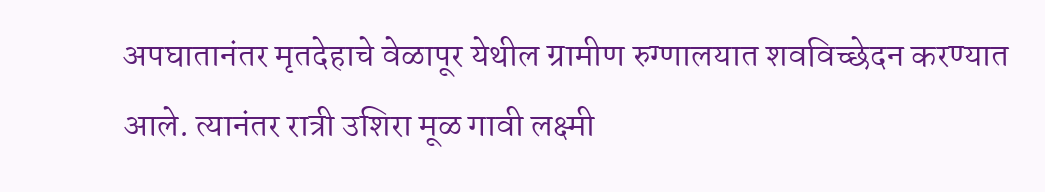अपघातानंतर मृतदेहाचे वेळापूर येथील ग्रामीण रुग्णालयात शवविच्छेदन करण्यात आले. त्यानंतर रात्री उशिरा मूळ गावी लक्ष्मी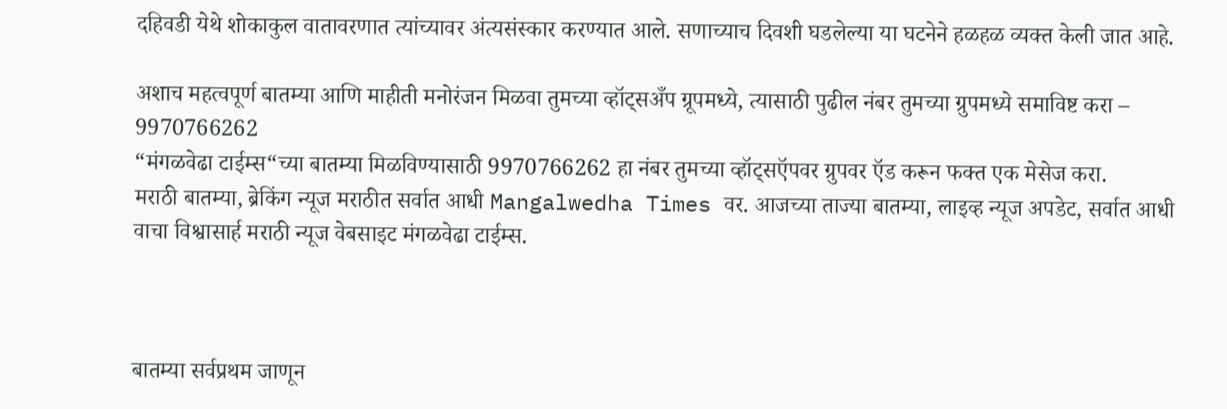दहिवडी येथे शोकाकुल वातावरणात त्यांच्यावर अंत्यसंस्कार करण्यात आले. सणाच्याच दिवशी घडलेल्या या घटनेने हळहळ व्यक्त केली जात आहे.

अशाच महत्वपूर्ण बातम्या आणि माहीती मनोरंजन मिळवा तुमच्या व्हॉट्सअँप ग्रूपमध्ये, त्यासाठी पुढील नंबर तुमच्या ग्रुपमध्ये समाविष्ट करा – 9970766262
“मंगळवेढा टाईम्स“च्या बातम्या मिळविण्यासाठी 9970766262 हा नंबर तुमच्या व्हॉट्सऍपवर ग्रुपवर ऍड करून फक्त एक मेसेज करा.
मराठी बातम्या, ब्रेकिंग न्यूज मराठीत सर्वात आधी Mangalwedha Times वर. आजच्या ताज्या बातम्या, लाइव्ह न्यूज अपडेट, सर्वात आधी वाचा विश्वासार्ह मराठी न्यूज वेबसाइट मंगळवेढा टाईम्स.



बातम्या सर्वप्रथम जाणून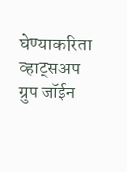घेण्याकरिता व्हाट्सअप ग्रुप जॉईन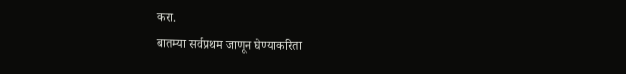करा.
बातम्या सर्वप्रथम जाणून घेण्याकरिता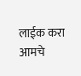लाईक करा आमचे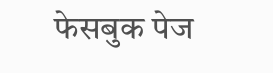फेसबुक पेज